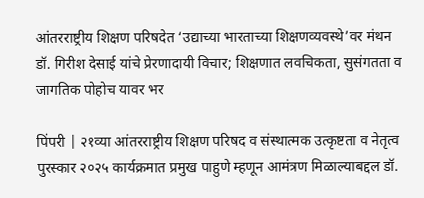आंतरराष्ट्रीय शिक्षण परिषदेत ‘उद्याच्या भारताच्या शिक्षणव्यवस्थे’वर मंथन
डॉ. गिरीश देसाई यांचे प्रेरणादायी विचार; शिक्षणात लवचिकता, सुसंगतता व जागतिक पोहोच यावर भर

पिंपरी | २१व्या आंतरराष्ट्रीय शिक्षण परिषद व संस्थात्मक उत्कृष्टता व नेतृत्व पुरस्कार २०२५ कार्यक्रमात प्रमुख पाहुणे म्हणून आमंत्रण मिळाल्याबद्दल डॉ.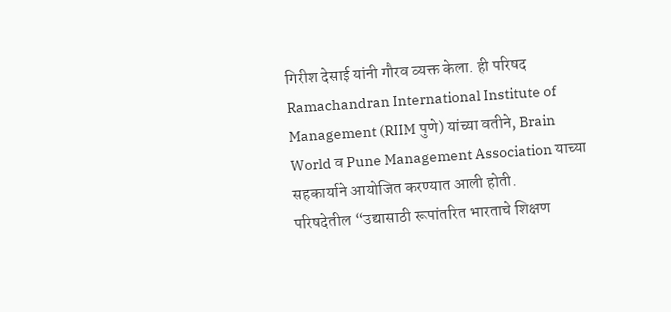गिरीश देसाई यांनी गौरव व्यक्त केला. ही परिषद Ramachandran International Institute of Management (RIIM पुणे) यांच्या वतीने, Brain World व Pune Management Association याच्या सहकार्याने आयोजित करण्यात आली होती.
परिषदेतील “उद्यासाठी रूपांतरित भारताचे शिक्षण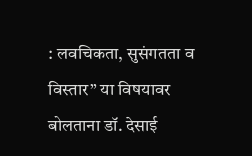: लवचिकता, सुसंगतता व विस्तार” या विषयावर बोलताना डॉ. देसाई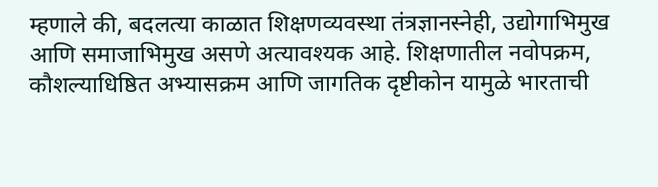म्हणाले की, बदलत्या काळात शिक्षणव्यवस्था तंत्रज्ञानस्नेही, उद्योगाभिमुख आणि समाजाभिमुख असणे अत्यावश्यक आहे. शिक्षणातील नवोपक्रम, कौशल्याधिष्ठित अभ्यासक्रम आणि जागतिक दृष्टीकोन यामुळे भारताची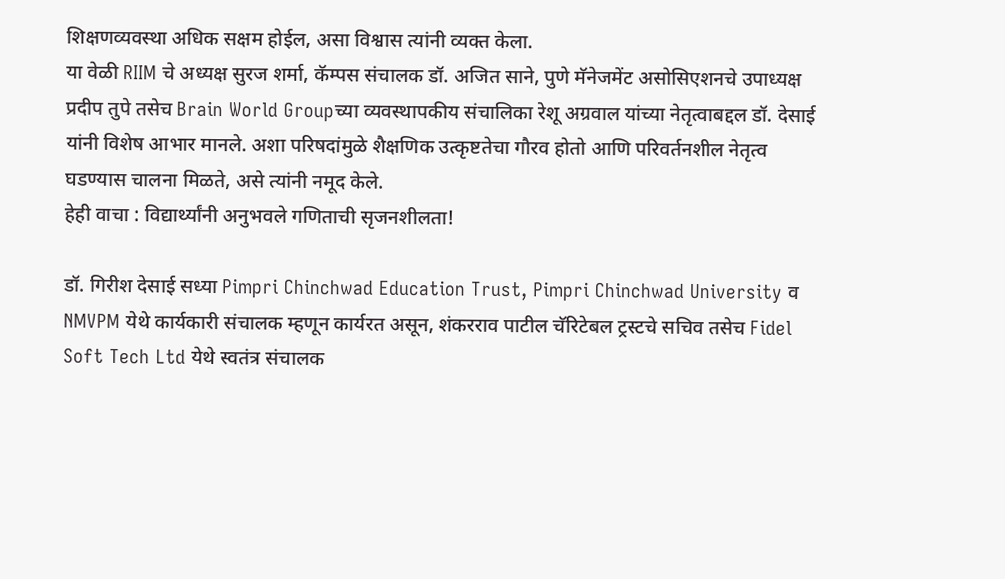शिक्षणव्यवस्था अधिक सक्षम होईल, असा विश्वास त्यांनी व्यक्त केला.
या वेळी RIIM चे अध्यक्ष सुरज शर्मा, कॅम्पस संचालक डॉ. अजित साने, पुणे मॅनेजमेंट असोसिएशनचे उपाध्यक्ष प्रदीप तुपे तसेच Brain World Groupच्या व्यवस्थापकीय संचालिका रेशू अग्रवाल यांच्या नेतृत्वाबद्दल डॉ. देसाई यांनी विशेष आभार मानले. अशा परिषदांमुळे शैक्षणिक उत्कृष्टतेचा गौरव होतो आणि परिवर्तनशील नेतृत्व घडण्यास चालना मिळते, असे त्यांनी नमूद केले.
हेही वाचा : विद्यार्थ्यांनी अनुभवले गणिताची सृजनशीलता!

डॉ. गिरीश देसाई सध्या Pimpri Chinchwad Education Trust, Pimpri Chinchwad University व NMVPM येथे कार्यकारी संचालक म्हणून कार्यरत असून, शंकरराव पाटील चॅरिटेबल ट्रस्टचे सचिव तसेच Fidel Soft Tech Ltd येथे स्वतंत्र संचालक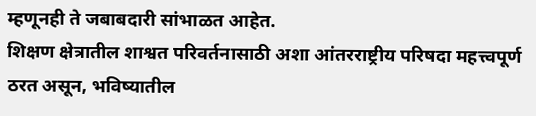म्हणूनही ते जबाबदारी सांभाळत आहेत.
शिक्षण क्षेत्रातील शाश्वत परिवर्तनासाठी अशा आंतरराष्ट्रीय परिषदा महत्त्वपूर्ण ठरत असून, भविष्यातील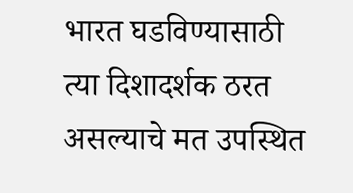भारत घडविण्यासाठी त्या दिशादर्शक ठरत असल्याचे मत उपस्थित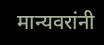मान्यवरांनी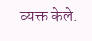व्यक्त केले.